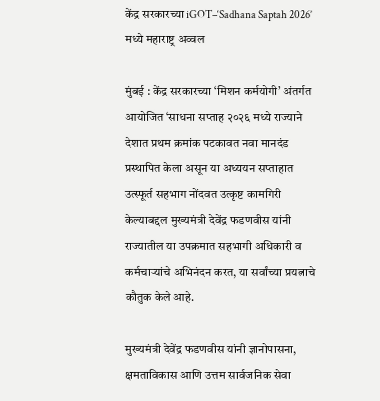केंद्र सरकारच्या iGOT–‘Sadhana Saptah 2026’ मध्ये महाराष्ट्र अव्वल

मुंबई : केंद्र सरकारच्या ‘मिशन कर्मयोगी’ अंतर्गत आयोजित ‘साधना सप्ताह २०२६ मध्ये राज्याने देशात प्रथम क्रमांक पटकावत नवा मानदंड प्रस्थापित केला असून या अध्ययन सप्ताहात उत्स्फूर्त सहभाग नोंदवत उत्कृष्ट कामगिरी केल्याबद्दल मुख्यमंत्री देवेंद्र फडणवीस यांनी राज्यातील या उपक्रमात सहभागी अधिकारी व कर्मचाऱ्यांचे अभिनंदन करत, या सर्वांच्या प्रयत्नाचे कौतुक केले आहे.

मुख्यमंत्री देवेंद्र फडणवीस यांनी ज्ञानोपासना, क्षमताविकास आणि उत्तम सार्वजनिक सेवा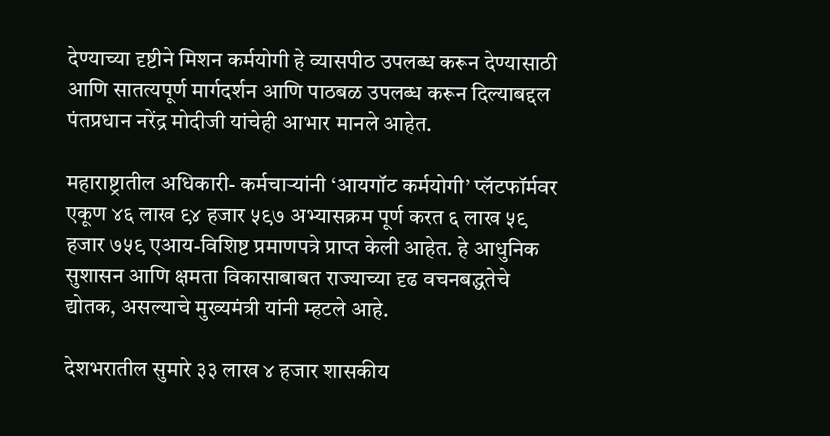देण्याच्या दृष्टीने मिशन कर्मयोगी हे व्यासपीठ उपलब्ध करून देण्यासाठी आणि सातत्यपूर्ण मार्गदर्शन आणि पाठबळ उपलब्ध करून दिल्याबद्दल पंतप्रधान नरेंद्र मोदीजी यांचेही आभार मानले आहेत.

महाराष्ट्रातील अधिकारी- कर्मचाऱ्यांनी ‘आयगॉट कर्मयोगी’ प्लॅटफॉर्मवर एकूण ४६ लाख ९४ हजार ५९७ अभ्यासक्रम पूर्ण करत ६ लाख ५९ हजार ७५९ एआय-विशिष्ट प्रमाणपत्रे प्राप्त केली आहेत. हे आधुनिक सुशासन आणि क्षमता विकासाबाबत राज्याच्या दृढ वचनबद्धतेचे द्योतक, असल्याचे मुख्यमंत्री यांनी म्हटले आहे.

देशभरातील सुमारे ३३ लाख ४ हजार शासकीय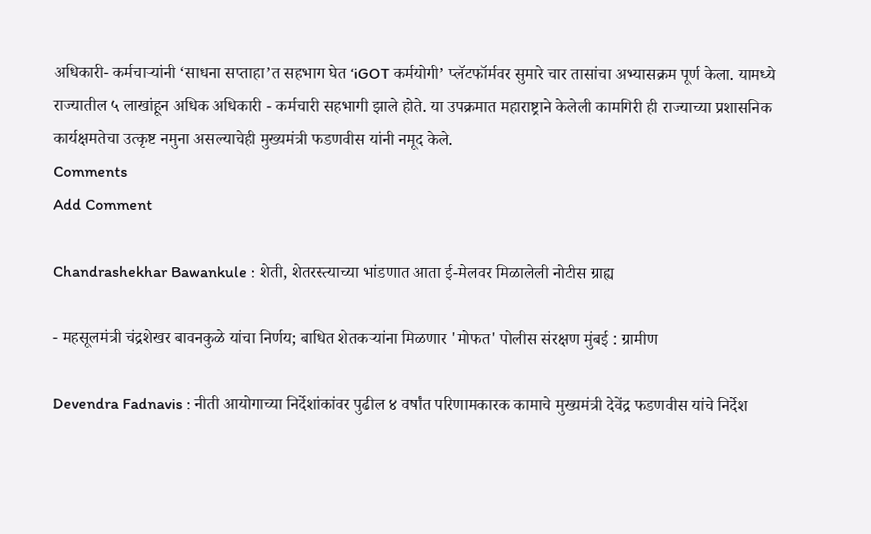अधिकारी- कर्मचाऱ्यांनी ‘साधना सप्ताहा’त सहभाग घेत ‘iGOT कर्मयोगी’ प्लॅटफॉर्मवर सुमारे चार तासांचा अभ्यासक्रम पूर्ण केला. यामध्ये राज्यातील ५ लाखांहून अधिक अधिकारी - कर्मचारी सहभागी झाले होते. या उपक्रमात महाराष्ट्राने केलेली कामगिरी ही राज्याच्या प्रशासनिक कार्यक्षमतेचा उत्कृष्ट नमुना असल्याचेही मुख्यमंत्री फडणवीस यांनी नमूद केले.
Comments
Add Comment

Chandrashekhar Bawankule : शेती, शेतरस्त्याच्या भांडणात आता ई-मेलवर मिळालेली नोटीस ग्राह्य

- महसूलमंत्री चंद्रशेखर बावनकुळे यांचा निर्णय; बाधित शेतकऱ्यांना मिळणार 'मोफत' पोलीस संरक्षण मुंबई : ग्रामीण

Devendra Fadnavis : नीती आयोगाच्या निर्देशांकांवर पुढील ४ वर्षांत परिणामकारक कामाचे मुख्यमंत्री देवेंद्र फडणवीस यांचे निर्देश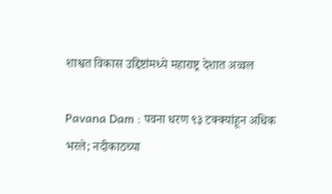शाश्वत विकास उद्दिष्टांमध्ये महाराष्ट्र देशात अव्वल

Pavana Dam : पवना धरण ९३ टक्क्यांहून अधिक भरले; नदीकाठच्या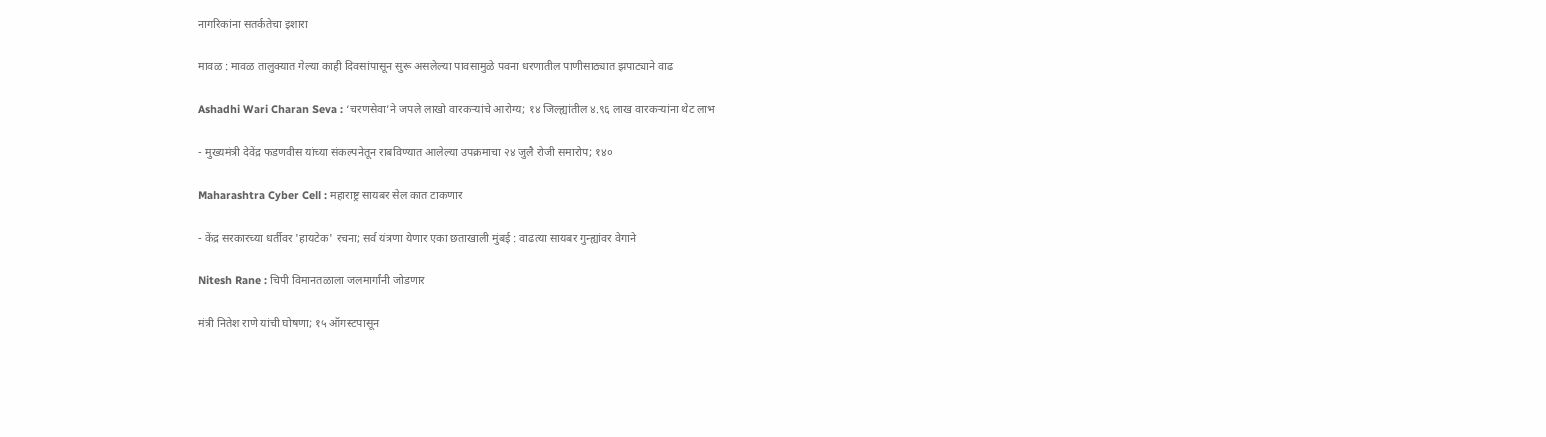नागरिकांना सतर्कतेचा इशारा

मावळ : मावळ तालुक्यात गेल्या काही दिवसांपासून सुरू असलेल्या पावसामुळे पवना धरणातील पाणीसाठ्यात झपाट्याने वाढ

Ashadhi Wari Charan Seva : ‘चरणसेवा’ने जपले लाखो वारकऱ्यांचे आरोग्य; १४ जिल्ह्यांतील ४.९६ लाख वारकऱ्यांना थेट लाभ

- मुख्यमंत्री देवेंद्र फडणवीस यांच्या संकल्पनेतून राबविण्यात आलेल्या उपक्रमाचा २४ जुलै रोजी समारोप; १४०

Maharashtra Cyber Cell : महाराष्ट्र सायबर सेल कात टाकणार

- केंद्र सरकारच्या धर्तीवर 'हायटेक' रचना; सर्व यंत्रणा येणार एका छताखाली मुंबई : वाढत्या सायबर गुन्ह्यांवर वेगाने

Nitesh Rane : चिपी विमानतळाला जलमार्गांनी जोडणार

मंत्री नितेश राणे यांची घोषणा; १५ ऑगस्टपासून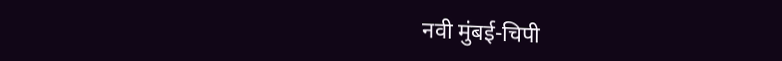नवी मुंबई-चिपी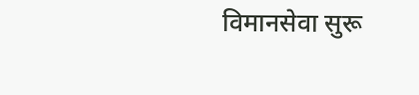विमानसेवा सुरू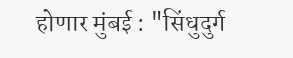होणार मुंबई : "सिंधुदुर्ग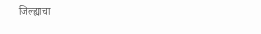जिल्ह्याचा